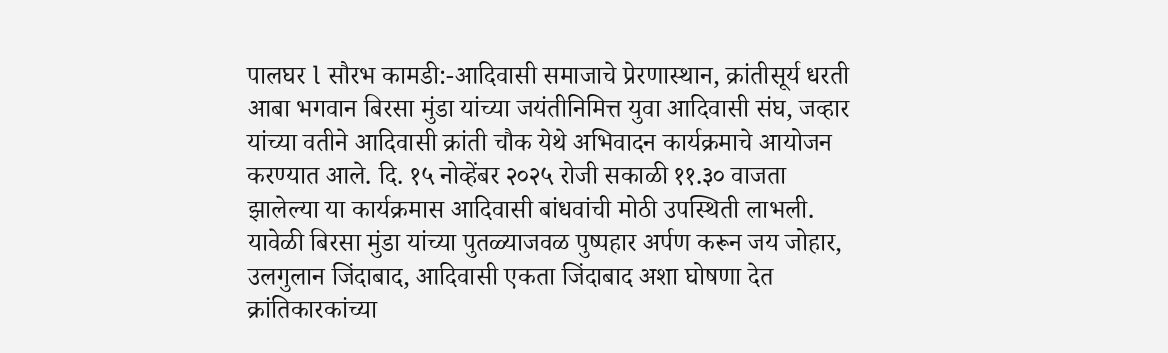पालघर l सौरभ कामडी:-आदिवासी समाजाचे प्रेरणास्थान, क्रांतीसूर्य धरती आबा भगवान बिरसा मुंडा यांच्या जयंतीनिमित्त युवा आदिवासी संघ, जव्हार यांच्या वतीने आदिवासी क्रांती चौक येथे अभिवादन कार्यक्रमाचे आयोजन करण्यात आले. दि. १५ नोव्हेंबर २०२५ रोजी सकाळी ११.३० वाजता झालेल्या या कार्यक्रमास आदिवासी बांधवांची मोठी उपस्थिती लाभली.
यावेळी बिरसा मुंडा यांच्या पुतळ्याजवळ पुष्पहार अर्पण करून जय जोहार, उलगुलान जिंदाबाद, आदिवासी एकता जिंदाबाद अशा घोषणा देत क्रांतिकारकांच्या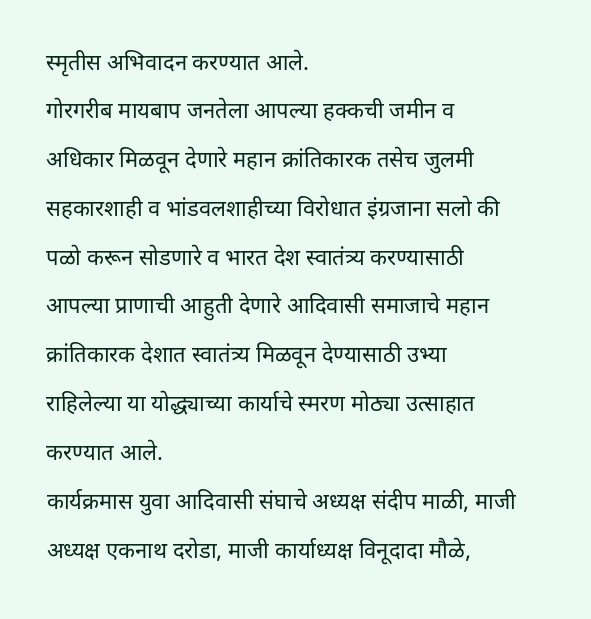स्मृतीस अभिवादन करण्यात आले.
गोरगरीब मायबाप जनतेला आपल्या हक्कची जमीन व अधिकार मिळवून देणारे महान क्रांतिकारक तसेच जुलमी सहकारशाही व भांडवलशाहीच्या विरोधात इंग्रजाना सलो की पळो करून सोडणारे व भारत देश स्वातंत्र्य करण्यासाठी आपल्या प्राणाची आहुती देणारे आदिवासी समाजाचे महान क्रांतिकारक देशात स्वातंत्र्य मिळवून देण्यासाठी उभ्या राहिलेल्या या योद्ध्याच्या कार्याचे स्मरण मोठ्या उत्साहात करण्यात आले.
कार्यक्रमास युवा आदिवासी संघाचे अध्यक्ष संदीप माळी, माजी अध्यक्ष एकनाथ दरोडा, माजी कार्याध्यक्ष विनूदादा मौळे,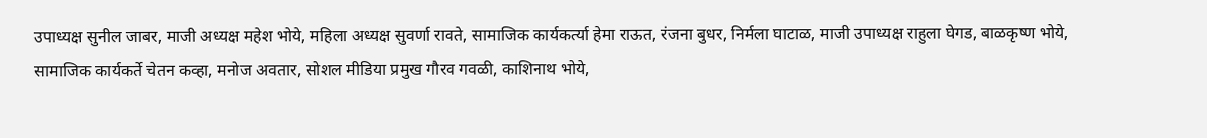उपाध्यक्ष सुनील जाबर, माजी अध्यक्ष महेश भोये, महिला अध्यक्ष सुवर्णा रावते, सामाजिक कार्यकर्त्या हेमा राऊत, रंजना बुधर, निर्मला घाटाळ, माजी उपाध्यक्ष राहुला घेगड, बाळकृष्ण भोये, सामाजिक कार्यकर्ते चेतन कव्हा, मनोज अवतार, सोशल मीडिया प्रमुख गौरव गवळी, काशिनाथ भोये,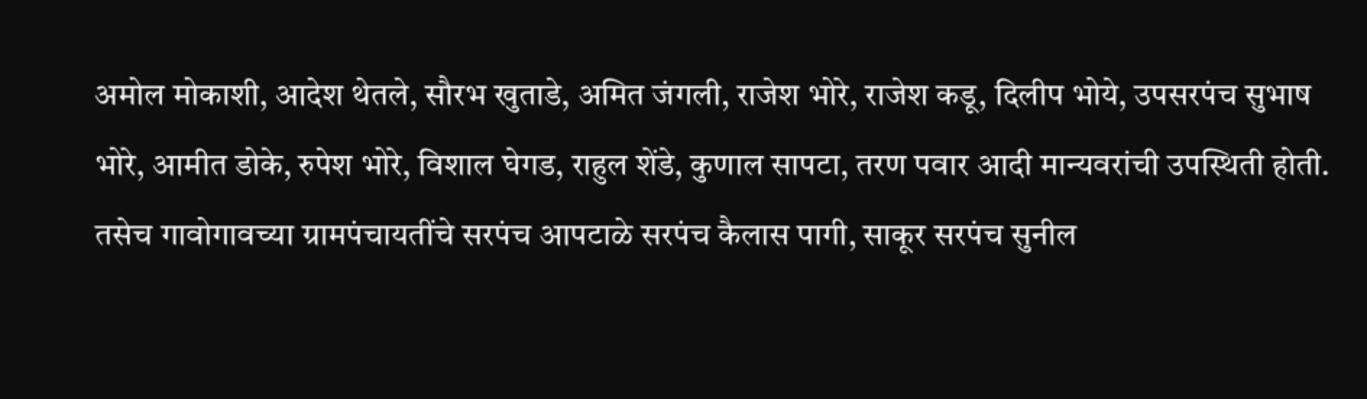अमोल मोकाशी, आदेश थेतले, सौरभ खुताडे, अमित जंगली, राजेश भोरे, राजेश कडू, दिलीप भोये, उपसरपंच सुभाष भोरे, आमीत डोके, रुपेश भोरे, विशाल घेगड, राहुल शेंडे, कुणाल सापटा, तरण पवार आदी मान्यवरांची उपस्थिती होती.
तसेच गावोगावच्या ग्रामपंचायतींचे सरपंच आपटाळे सरपंच कैलास पागी, साकूर सरपंच सुनील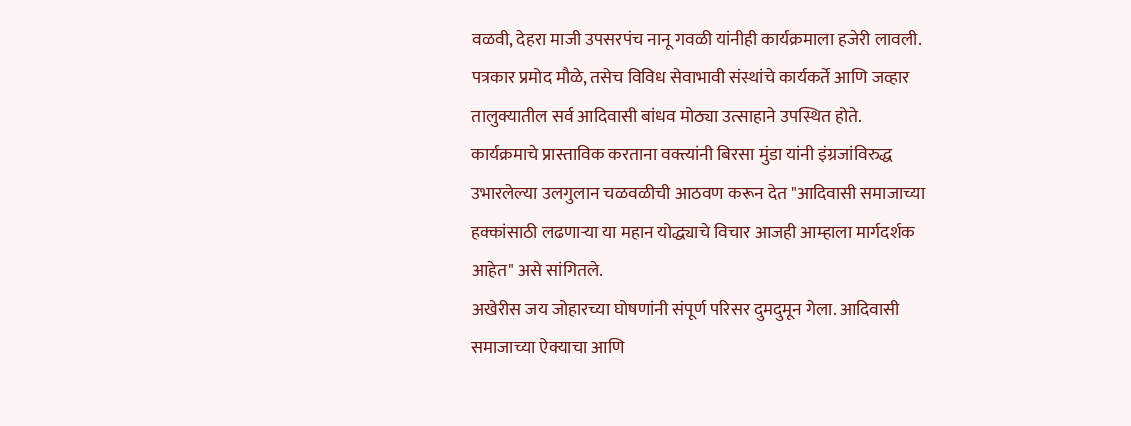वळवी, देहरा माजी उपसरपंच नानू गवळी यांनीही कार्यक्रमाला हजेरी लावली. पत्रकार प्रमोद मौळे, तसेच विविध सेवाभावी संस्थांचे कार्यकर्ते आणि जव्हार तालुक्यातील सर्व आदिवासी बांधव मोठ्या उत्साहाने उपस्थित होते.
कार्यक्रमाचे प्रास्ताविक करताना वक्त्यांनी बिरसा मुंडा यांनी इंग्रजांविरुद्ध उभारलेल्या उलगुलान चळवळीची आठवण करून देत "आदिवासी समाजाच्या हक्कांसाठी लढणाऱ्या या महान योद्ध्याचे विचार आजही आम्हाला मार्गदर्शक आहेत" असे सांगितले.
अखेरीस जय जोहारच्या घोषणांनी संपूर्ण परिसर दुमदुमून गेला. आदिवासी समाजाच्या ऐक्याचा आणि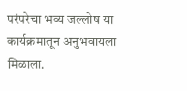परंपरेचा भव्य जल्लोष या कार्यक्रमातून अनुभवायला मिळाला.